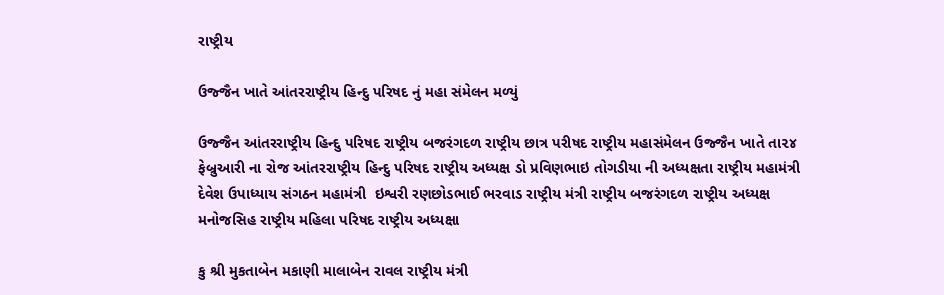રાષ્ટ્રીય

ઉજ્જૈન ખાતે આંતરરાષ્ટ્રીય હિન્દુ પરિષદ નું મહા સંમેલન મળ્યું

ઉજ્જૈન આંતરરાષ્ટ્રીય હિન્દુ પરિષદ રાષ્ટ્રીય બજરંગદળ રાષ્ટ્રીય છાત્ર પરીષદ રાષ્ટ્રીય મહાસંમેલન ઉજ્જૈન ખાતે તા૨૪ ફેબ્રુઆરી ના રોજ આંતરરાષ્ટ્રીય હિન્દુ પરિષદ રાષ્ટ્રીય અધ્યક્ષ ડો પ્રવિણભાઇ તોગડીયા ની અધ્યક્ષતા રાષ્ટ્રીય મહામંત્રી દેવેશ ઉપાધ્યાય સંગઠન મહામંત્રી  ઇશ્વરી રણછોડભાઈ ભરવાડ રાષ્ટ્રીય મંત્રી રાષ્ટ્રીય બજરંગદળ રાષ્ટ્રીય અધ્યક્ષ મનોજસિહ રાષ્ટ્રીય મહિલા પરિષદ રાષ્ટ્રીય અધ્યક્ષા

કુ શ્રી મુકતાબેન મકાણી માલાબેન રાવલ રાષ્ટ્રીય મંત્રી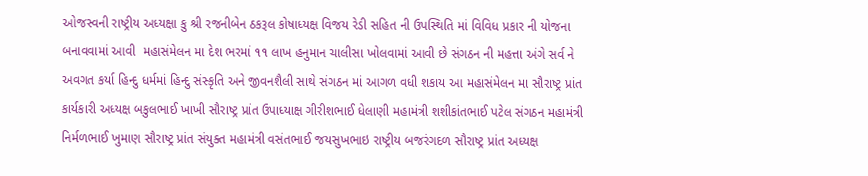ઓજસ્વની રાષ્ટ્રીય અધ્યક્ષા કુ શ્રી રજનીબેન ઠકરૂલ કોષાધ્યક્ષ વિજય રેડી સહિત ની ઉપસ્થિતિ માં વિવિધ પ્રકાર ની યોજના બનાવવામાં આવી  મહાસંમેલન મા દેશ ભરમાં ૧૧ લાખ હનુમાન ચાલીસા ખોલવામાં આવી છે સંગઠન ની મહત્તા અંગે સર્વ ને અવગત કર્યા હિન્દુ ધર્મમાં હિન્દુ સંસ્કૃતિ અને જીવનશૈલી સાથે સંગઠન માં આગળ વધી શકાય આ મહાસંમેલન મા સૌરાષ્ટ્ર પ્રાંત કાર્યકારી અધ્યક્ષ બકુલભાઈ ખાખી સૌરાષ્ટ્ર પ્રાંત ઉપાધ્યાક્ષ ગીરીશભાઈ ધેલાણી મહામંત્રી શશીકાંતભાઈ પટેલ સંગઠન મહામંત્રી નિર્મળભાઈ ખુમાણ સૌરાષ્ટ્ર પ્રાંત સંયુક્ત મહામંત્રી વસંતભાઈ જયસુખભાઇ રાષ્ટ્રીય બજરંગદળ સૌરાષ્ટ્ર પ્રાંત અધ્યક્ષ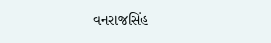વનરાજસિંહ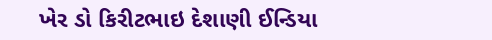ખેર ડો કિરીટભાઇ દેશાણી ઈન્ડિયા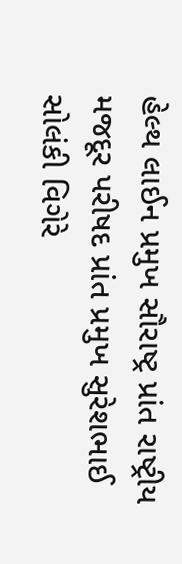હેલ્થ લાઈન પ્રમુખ સૌરાષ્ટ્ર પ્રાંત રાષ્ટ્રીય મજદૂર પરીષદ પ્રાંત પ્રમુખ સુરેશભાઈ સોલંકી વિગેરે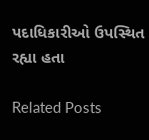પદાધિકારીઓ ઉપસ્થિત રહ્યા હતા

Related Posts